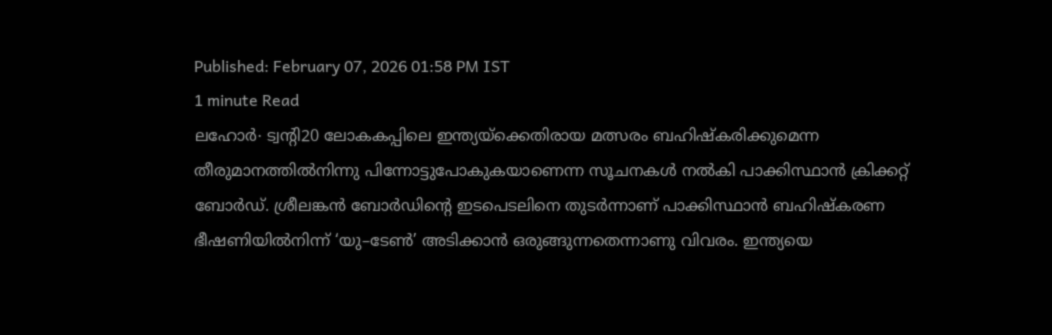Published: February 07, 2026 01:58 PM IST
1 minute Read
ലഹോർ∙ ട്വന്റി20 ലോകകപ്പിലെ ഇന്ത്യയ്ക്കെതിരായ മത്സരം ബഹിഷ്കരിക്കുമെന്ന തീരുമാനത്തിൽനിന്നു പിന്നോട്ടുപോകുകയാണെന്ന സൂചനകൾ നൽകി പാക്കിസ്ഥാൻ ക്രിക്കറ്റ് ബോർഡ്. ശ്രീലങ്കൻ ബോർഡിന്റെ ഇടപെടലിനെ തുടർന്നാണ് പാക്കിസ്ഥാൻ ബഹിഷ്കരണ ഭീഷണിയിൽനിന്ന് ‘യു–ടേൺ’ അടിക്കാൻ ഒരുങ്ങുന്നതെന്നാണു വിവരം. ഇന്ത്യയെ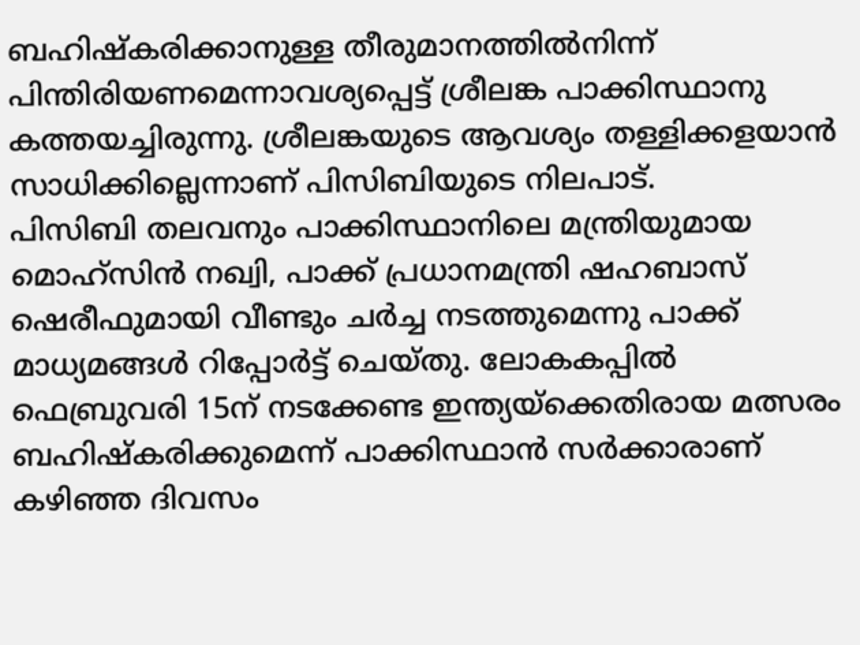ബഹിഷ്കരിക്കാനുള്ള തീരുമാനത്തിൽനിന്ന് പിന്തിരിയണമെന്നാവശ്യപ്പെട്ട് ശ്രീലങ്ക പാക്കിസ്ഥാനു കത്തയച്ചിരുന്നു. ശ്രീലങ്കയുടെ ആവശ്യം തള്ളിക്കളയാൻ സാധിക്കില്ലെന്നാണ് പിസിബിയുടെ നിലപാട്.
പിസിബി തലവനും പാക്കിസ്ഥാനിലെ മന്ത്രിയുമായ മൊഹ്സിൻ നഖ്വി, പാക്ക് പ്രധാനമന്ത്രി ഷഹബാസ് ഷെരീഫുമായി വീണ്ടും ചർച്ച നടത്തുമെന്നു പാക്ക് മാധ്യമങ്ങൾ റിപ്പോർട്ട് ചെയ്തു. ലോകകപ്പിൽ ഫെബ്രുവരി 15ന് നടക്കേണ്ട ഇന്ത്യയ്ക്കെതിരായ മത്സരം ബഹിഷ്കരിക്കുമെന്ന് പാക്കിസ്ഥാൻ സർക്കാരാണ് കഴിഞ്ഞ ദിവസം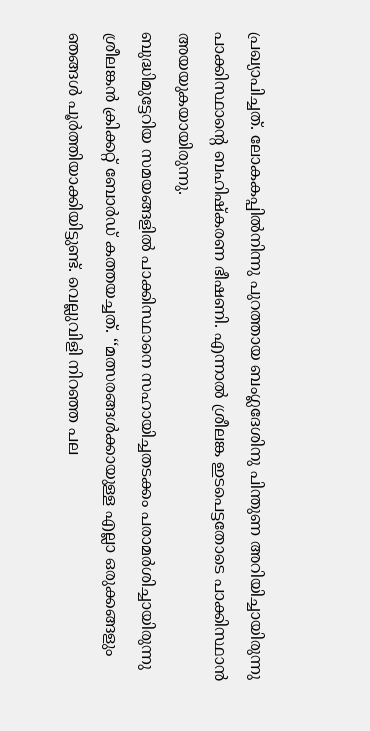പ്രഖ്യാപിച്ചത്. ലോകകപ്പിൽനിന്നു പുറത്തായ ബംഗ്ലദേശിനു പിന്തുണ അറിയിച്ചായിരുന്നു പാക്കിസ്ഥാന്റെ ബഹിഷ്കരണ ഭീഷണി. എന്നാൽ ശ്രീലങ്ക ഇടപെട്ടതോടെ പാക്കിസ്ഥാൻ അയയുകയായിരുന്നു.
ബുദ്ധിമുട്ടേറിയ സമയങ്ങളിൽ പാക്കിസ്ഥാനെ സഹായിച്ചതടക്കം പരാമർശിച്ചായിരുന്നു ശ്രീലങ്കൻ ക്രിക്കറ്റ് ബോർഡ് കത്തയച്ചത്. ‘‘മത്സരങ്ങൾക്കായുള്ള എല്ലാ ഒരുക്കങ്ങളും ഞങ്ങൾ പൂർത്തിയാക്കിയിട്ടുണ്ട്. വെല്ലുവിളി നിറഞ്ഞ പല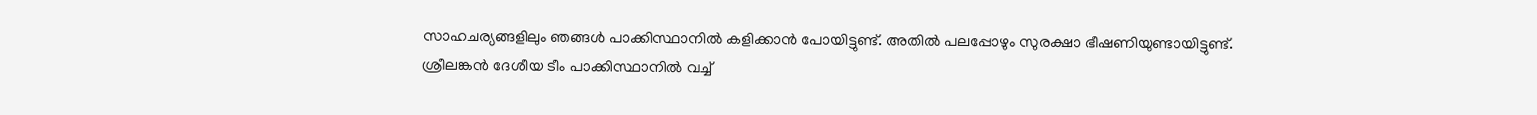സാഹചര്യങ്ങളിലും ഞങ്ങൾ പാക്കിസ്ഥാനിൽ കളിക്കാൻ പോയിട്ടുണ്ട്. അതിൽ പലപ്പോഴും സുരക്ഷാ ഭീഷണിയുണ്ടായിട്ടുണ്ട്. ശ്രീലങ്കൻ ദേശീയ ടീം പാക്കിസ്ഥാനിൽ വച്ച്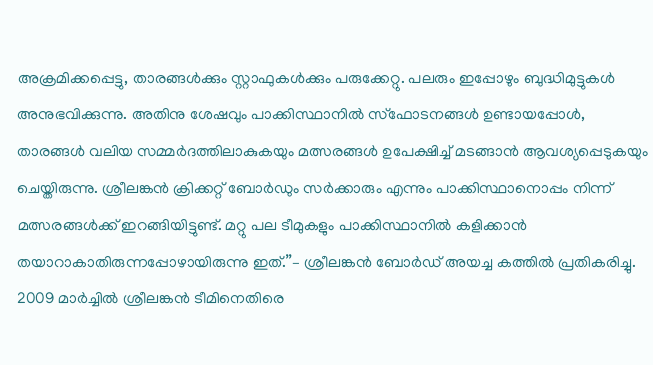അക്രമിക്കപ്പെട്ടു, താരങ്ങൾക്കും സ്റ്റാഫുകൾക്കും പരുക്കേറ്റു. പലരും ഇപ്പോഴും ബുദ്ധിമുട്ടുകൾ അനുഭവിക്കുന്നു. അതിനു ശേഷവും പാക്കിസ്ഥാനിൽ സ്ഫോടനങ്ങൾ ഉണ്ടായപ്പോൾ, താരങ്ങൾ വലിയ സമ്മർദത്തിലാകുകയും മത്സരങ്ങൾ ഉപേക്ഷിച്ച് മടങ്ങാൻ ആവശ്യപ്പെടുകയും ചെയ്തിരുന്നു. ശ്രീലങ്കൻ ക്രിക്കറ്റ് ബോർഡും സർക്കാരും എന്നും പാക്കിസ്ഥാനൊപ്പം നിന്ന് മത്സരങ്ങൾക്ക് ഇറങ്ങിയിട്ടുണ്ട്. മറ്റു പല ടീമുകളും പാക്കിസ്ഥാനിൽ കളിക്കാൻ തയാറാകാതിരുന്നപ്പോഴായിരുന്നു ഇത്.’’– ശ്രീലങ്കൻ ബോർഡ് അയച്ച കത്തിൽ പ്രതികരിച്ചു.
2009 മാർച്ചിൽ ശ്രീലങ്കൻ ടീമിനെതിരെ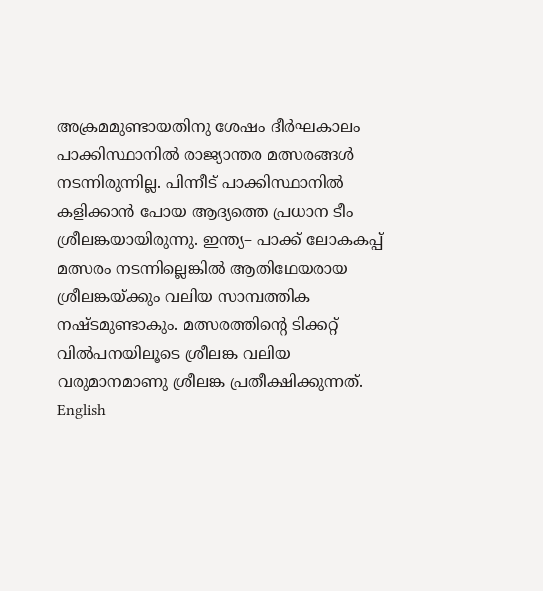അക്രമമുണ്ടായതിനു ശേഷം ദീർഘകാലം പാക്കിസ്ഥാനിൽ രാജ്യാന്തര മത്സരങ്ങൾ നടന്നിരുന്നില്ല. പിന്നീട് പാക്കിസ്ഥാനിൽ കളിക്കാൻ പോയ ആദ്യത്തെ പ്രധാന ടീം ശ്രീലങ്കയായിരുന്നു. ഇന്ത്യ– പാക്ക് ലോകകപ്പ് മത്സരം നടന്നില്ലെങ്കിൽ ആതിഥേയരായ ശ്രീലങ്കയ്ക്കും വലിയ സാമ്പത്തിക നഷ്ടമുണ്ടാകും. മത്സരത്തിന്റെ ടിക്കറ്റ് വിൽപനയിലൂടെ ശ്രീലങ്ക വലിയ വരുമാനമാണു ശ്രീലങ്ക പ്രതീക്ഷിക്കുന്നത്.
English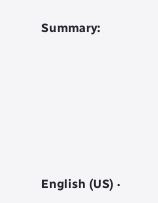Summary:







English (US) ·